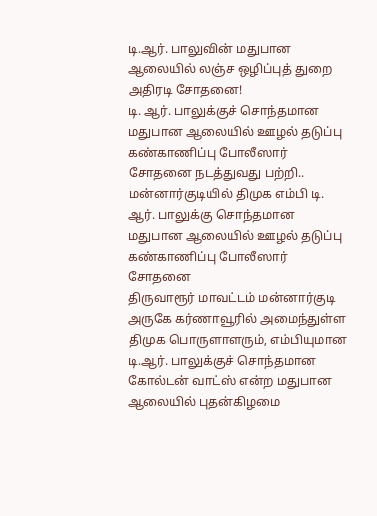டி.ஆர். பாலுவின் மதுபான ஆலையில் லஞ்ச ஒழிப்புத் துறை அதிரடி சோதனை!
டி. ஆர். பாலுக்குச் சொந்தமான மதுபான ஆலையில் ஊழல் தடுப்பு கண்காணிப்பு போலீஸார் சோதனை நடத்துவது பற்றி..
மன்னார்குடியில் திமுக எம்பி டி. ஆர். பாலுக்கு சொந்தமான மதுபான ஆலையில் ஊழல் தடுப்பு கண்காணிப்பு போலீஸார் சோதனை
திருவாரூர் மாவட்டம் மன்னார்குடி அருகே கர்ணாவூரில் அமைந்துள்ள திமுக பொருளாளரும், எம்பியுமான டி.ஆர். பாலுக்குச் சொந்தமான கோல்டன் வாட்ஸ் என்ற மதுபான ஆலையில் புதன்கிழமை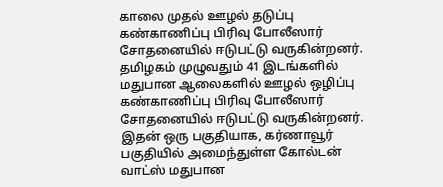காலை முதல் ஊழல் தடுப்பு கண்காணிப்பு பிரிவு போலீஸார் சோதனையில் ஈடுபட்டு வருகின்றனர்.
தமிழகம் முழுவதும் 41 இடங்களில் மதுபான ஆலைகளில் ஊழல் ஒழிப்பு கண்காணிப்பு பிரிவு போலீஸார் சோதனையில் ஈடுபட்டு வருகின்றனர். இதன் ஒரு பகுதியாக, கர்ணாவூர் பகுதியில் அமைந்துள்ள கோல்டன் வாட்ஸ் மதுபான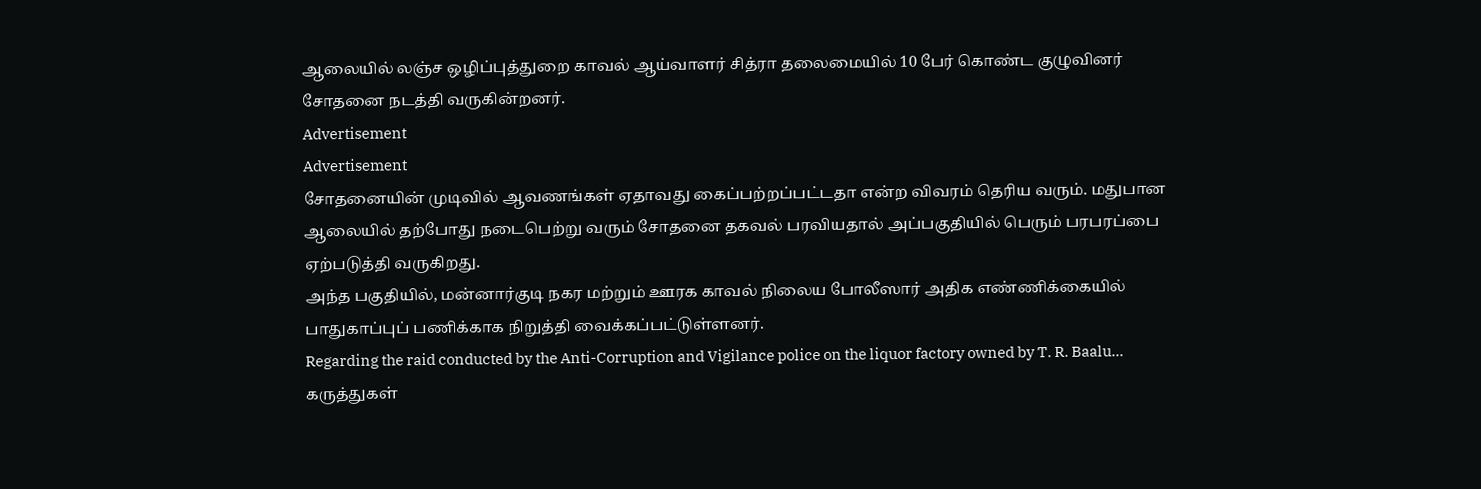ஆலையில் லஞ்ச ஒழிப்புத்துறை காவல் ஆய்வாளர் சித்ரா தலைமையில் 10 பேர் கொண்ட குழுவினர் சோதனை நடத்தி வருகின்றனர்.
Advertisement
Advertisement
சோதனையின் முடிவில் ஆவணங்கள் ஏதாவது கைப்பற்றப்பட்டதா என்ற விவரம் தெரிய வரும். மதுபான ஆலையில் தற்போது நடைபெற்று வரும் சோதனை தகவல் பரவியதால் அப்பகுதியில் பெரும் பரபரப்பை ஏற்படுத்தி வருகிறது.
அந்த பகுதியில், மன்னார்குடி நகர மற்றும் ஊரக காவல் நிலைய போலீஸார் அதிக எண்ணிக்கையில் பாதுகாப்புப் பணிக்காக நிறுத்தி வைக்கப்பட்டுள்ளனர்.
Regarding the raid conducted by the Anti-Corruption and Vigilance police on the liquor factory owned by T. R. Baalu...
கருத்துகள்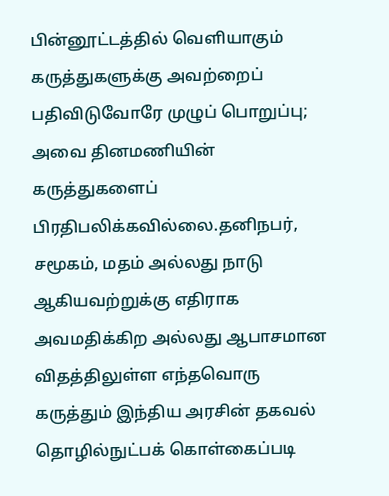பின்னூட்டத்தில் வெளியாகும் கருத்துகளுக்கு அவற்றைப் பதிவிடுவோரே முழுப் பொறுப்பு; அவை தினமணியின் கருத்துகளைப் பிரதிபலிக்கவில்லை.தனிநபர், சமூகம், மதம் அல்லது நாடு ஆகியவற்றுக்கு எதிராக அவமதிக்கிற அல்லது ஆபாசமான விதத்திலுள்ள எந்தவொரு கருத்தும் இந்திய அரசின் தகவல் தொழில்நுட்பக் கொள்கைப்படி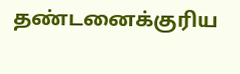தண்டனைக்குரிய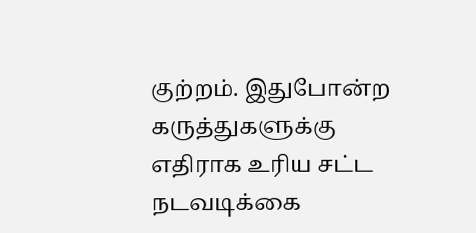குற்றம். இதுபோன்ற கருத்துகளுக்கு எதிராக உரிய சட்ட நடவடிக்கை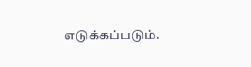எடுக்கப்படும்.